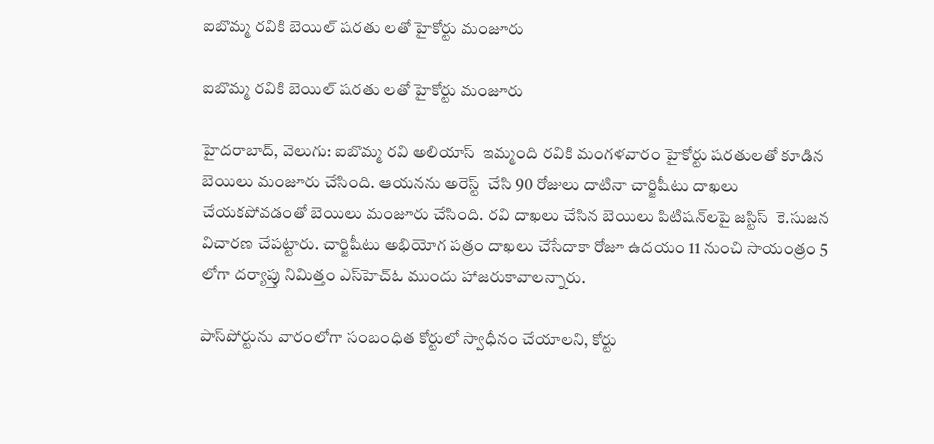ఐబొమ్మ రవికి బెయిల్ షరతు లతో హైకోర్టు మంజూరు

ఐబొమ్మ రవికి బెయిల్ షరతు లతో హైకోర్టు మంజూరు

హైదరాబాద్, వెలుగు: ఐబొమ్మ రవి అలియాస్‌  ఇమ్మంది రవికి మంగళవారం హైకోర్టు షరతులతో కూడిన బెయిలు మంజూరు చేసింది. ఆయనను అరెస్ట్‌  చేసి 90 రోజులు దాటినా చార్జిషీటు దాఖలు చేయకపోవడంతో బెయిలు మంజూరు చేసింది. రవి దాఖలు చేసిన బెయిలు పిటిషన్‌లపై జస్టిస్‌  కె.సుజన విచారణ చేపట్టారు. చార్జిషీటు అభియోగ పత్రం దాఖలు చేసేదాకా రోజూ ఉదయం 11 నుంచి సాయంత్రం 5 లోగా దర్యాప్తు నిమిత్తం ఎస్‌హెచ్‌ఓ ముందు హాజరుకావాలన్నారు.

పాస్‌పోర్టును వారంలోగా సంబంధిత కోర్టులో స్వాధీనం చేయాలని, కోర్టు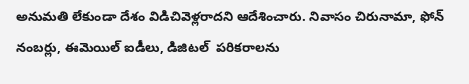అనుమతి లేకుండా దేశం విడిచివెళ్లరాదని ఆదేశించారు. నివాసం చిరునామా, ఫోన్‌  నంబర్లు, ఈమెయిల్‌ ఐడీలు, డిజిటల్‌  పరికరాలను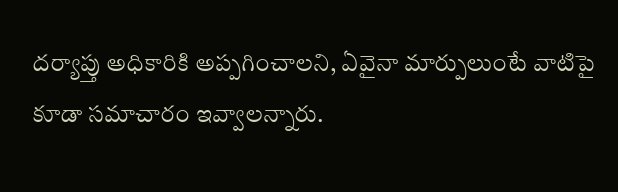దర్యాప్తు అధికారికి అప్పగించాలని, ఏవైనా మార్పులుంటే వాటిపై కూడా సమాచారం ఇవ్వాలన్నారు.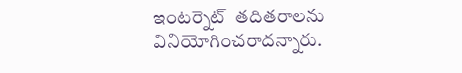ఇంటర్నెట్‌  తదితరాలను వినియోగించరాదన్నారు.